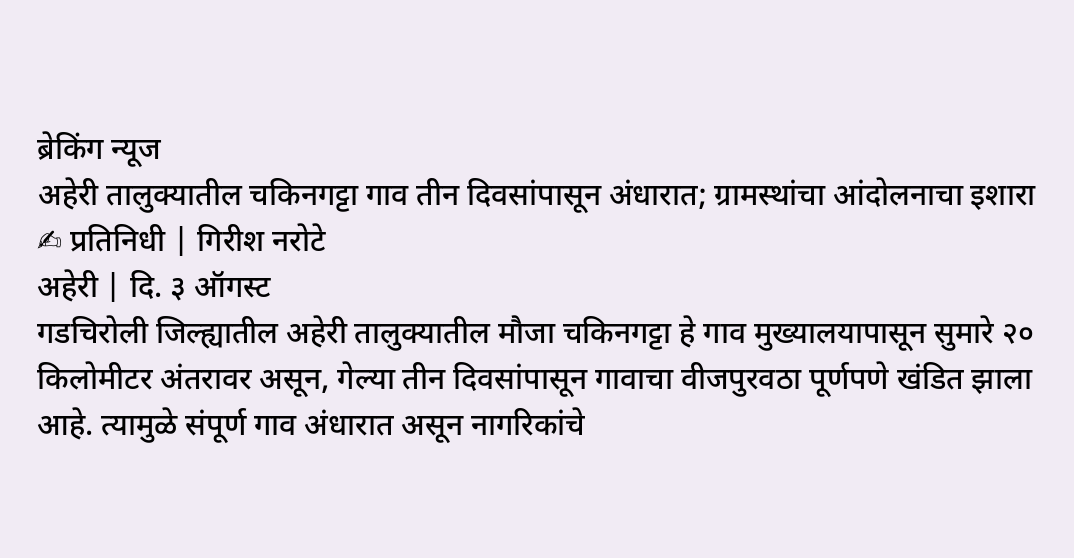ब्रेकिंग न्यूज
अहेरी तालुक्यातील चकिनगट्टा गाव तीन दिवसांपासून अंधारात; ग्रामस्थांचा आंदोलनाचा इशारा
✍ प्रतिनिधी | गिरीश नरोटे
अहेरी | दि. ३ ऑगस्ट
गडचिरोली जिल्ह्यातील अहेरी तालुक्यातील मौजा चकिनगट्टा हे गाव मुख्यालयापासून सुमारे २० किलोमीटर अंतरावर असून, गेल्या तीन दिवसांपासून गावाचा वीजपुरवठा पूर्णपणे खंडित झाला आहे. त्यामुळे संपूर्ण गाव अंधारात असून नागरिकांचे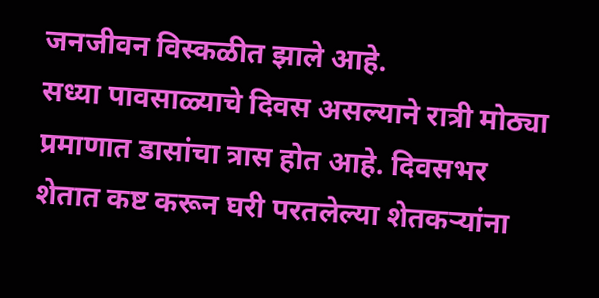जनजीवन विस्कळीत झाले आहे.
सध्या पावसाळ्याचे दिवस असल्याने रात्री मोठ्या प्रमाणात डासांचा त्रास होत आहे. दिवसभर शेतात कष्ट करून घरी परतलेल्या शेतकऱ्यांना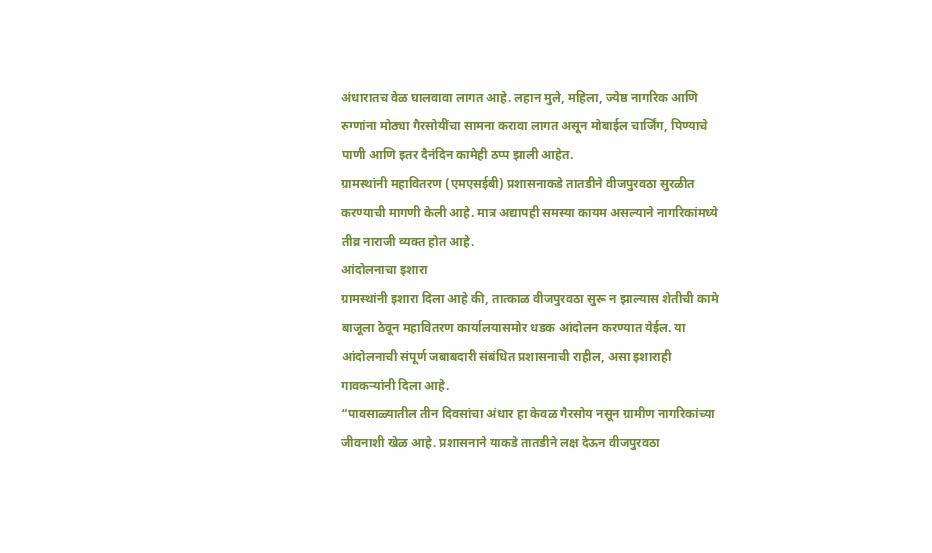अंधारातच वेळ घालवावा लागत आहे. लहान मुले, महिला, ज्येष्ठ नागरिक आणि रुग्णांना मोठ्या गैरसोयींचा सामना करावा लागत असून मोबाईल चार्जिंग, पिण्याचे पाणी आणि इतर दैनंदिन कामेही ठप्प झाली आहेत.
ग्रामस्थांनी महावितरण (एमएसईबी) प्रशासनाकडे तातडीने वीजपुरवठा सुरळीत करण्याची मागणी केली आहे. मात्र अद्यापही समस्या कायम असल्याने नागरिकांमध्ये तीव्र नाराजी व्यक्त होत आहे.
आंदोलनाचा इशारा
ग्रामस्थांनी इशारा दिला आहे की, तात्काळ वीजपुरवठा सुरू न झाल्यास शेतीची कामे बाजूला ठेवून महावितरण कार्यालयासमोर धडक आंदोलन करण्यात येईल. या आंदोलनाची संपूर्ण जबाबदारी संबंधित प्रशासनाची राहील, असा इशाराही गावकऱ्यांनी दिला आहे.
“पावसाळ्यातील तीन दिवसांचा अंधार हा केवळ गैरसोय नसून ग्रामीण नागरिकांच्या जीवनाशी खेळ आहे. प्रशासनाने याकडे तातडीने लक्ष देऊन वीजपुरवठा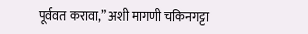पूर्ववत करावा,” अशी मागणी चकिनगट्टा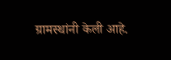ग्रामस्थांनी केली आहे.